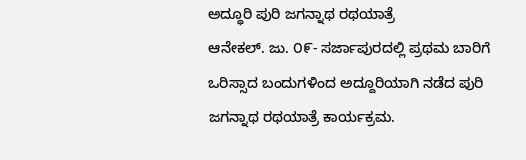ಅದ್ಧೂರಿ ಪುರಿ ಜಗನ್ನಾಥ ರಥಯಾತ್ರೆ
ಆನೇಕಲ್. ಜು. ೦೯- ಸರ್ಜಾಪುರದಲ್ಲಿ ಪ್ರಥಮ ಬಾರಿಗೆ ಒರಿಸ್ಸಾದ ಬಂದುಗಳಿಂದ ಅದ್ದೂರಿಯಾಗಿ ನಡೆದ ಪುರಿ ಜಗನ್ನಾಥ ರಥಯಾತ್ರೆ ಕಾರ್ಯಕ್ರಮ.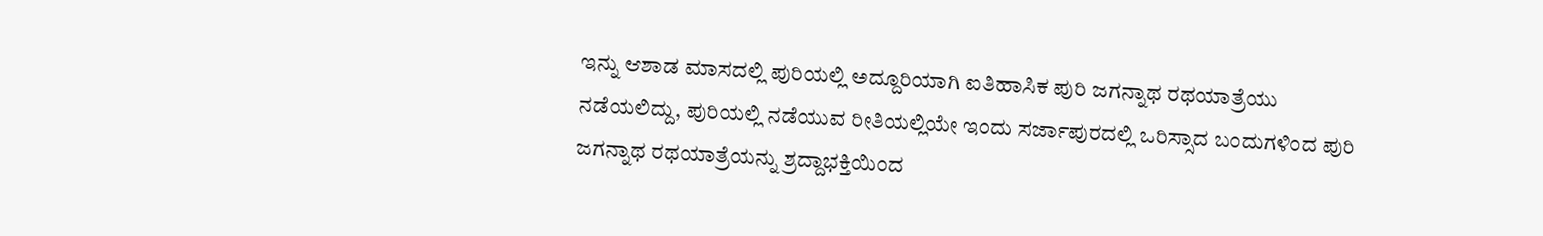ಇನ್ನು ಆಶಾಡ ಮಾಸದಲ್ಲಿ ಪುರಿಯಲ್ಲಿ ಅದ್ದೂರಿಯಾಗಿ ಐತಿಹಾಸಿಕ ಪುರಿ ಜಗನ್ನಾಥ ರಥಯಾತ್ರೆಯು ನಡೆಯಲಿದ್ದು, ಪುರಿಯಲ್ಲಿ ನಡೆಯುವ ರೀತಿಯಲ್ಲಿಯೇ ಇಂದು ಸರ್ಜಾಪುರದಲ್ಲಿ ಒರಿಸ್ಸಾದ ಬಂದುಗಳಿಂದ ಪುರಿ ಜಗನ್ನಾಥ ರಥಯಾತ್ರೆಯನ್ನು ಶ್ರದ್ದಾಭಕ್ತಿಯಿಂದ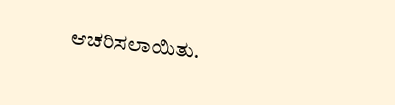ಆಚರಿಸಲಾಯಿತು.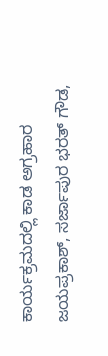ಕಾರ್ಯಕ್ರಮದಲ್ಲಿ ಕಾಡ ಅಗ್ರಹಾರ ಜಯಪ್ರಕಾಶ್, ಸರ್ಜಾಪುರ ಭರತ್ ಗೌಡ,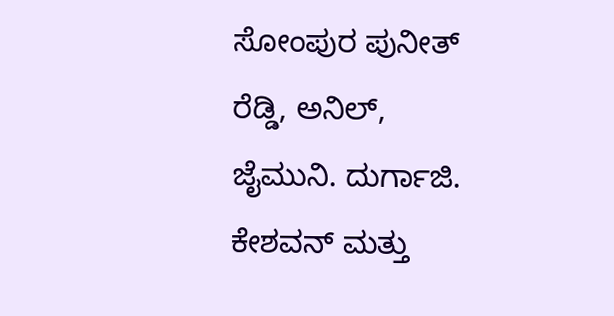ಸೋಂಪುರ ಪುನೀತ್ ರೆಡ್ಡಿ, ಅನಿಲ್, ಜೈಮುನಿ. ದುರ್ಗಾಜಿ. ಕೇಶವನ್ ಮತ್ತು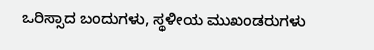ಒರಿಸ್ಸಾದ ಬಂದುಗಳು, ಸ್ಥಳೀಯ ಮುಖಂಡರುಗಳು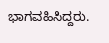ಭಾಗವಹಿಸಿದ್ದರು.